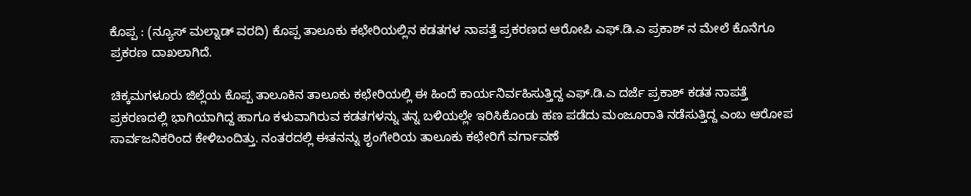ಕೊಪ್ಪ : (ನ್ಯೂಸ್ ಮಲ್ನಾಡ್ ವರದಿ) ಕೊಪ್ಪ ತಾಲೂಕು ಕಛೇರಿಯಲ್ಲಿನ ಕಡತಗಳ ನಾಪತ್ತೆ ಪ್ರಕರಣದ ಆರೋಪಿ ಎಫ್.ಡಿ.ಎ ಪ್ರಕಾಶ್ ನ ಮೇಲೆ ಕೊನೆಗೂ ಪ್ರಕರಣ ದಾಖಲಾಗಿದೆ.

ಚಿಕ್ಕಮಗಳೂರು ಜಿಲ್ಲೆಯ ಕೊಪ್ಪ ತಾಲೂಕಿನ ತಾಲೂಕು ಕಛೇರಿಯಲ್ಲಿ ಈ ಹಿಂದೆ ಕಾರ್ಯನಿರ್ವಹಿಸುತ್ತಿದ್ದ ಎಫ್.ಡಿ.ಎ ದರ್ಜೆ ಪ್ರಕಾಶ್ ಕಡತ ನಾಪತ್ತೆ ಪ್ರಕರಣದಲ್ಲಿ ಭಾಗಿಯಾಗಿದ್ದ ಹಾಗೂ ಕಳುವಾಗಿರುವ ಕಡತಗಳನ್ನು ತನ್ನ ಬಳಿಯಲ್ಲೇ ಇರಿಸಿಕೊಂಡು ಹಣ ಪಡೆದು ಮಂಜೂರಾತಿ ನಡೆಸುತ್ತಿದ್ದ ಎಂಬ ಆರೋಪ ಸಾರ್ವಜನಿಕರಿಂದ ಕೇಳಿಬಂದಿತ್ತು. ನಂತರದಲ್ಲಿ ಈತನನ್ನು ಶೃಂಗೇರಿಯ ತಾಲೂಕು ಕಛೇರಿಗೆ ವರ್ಗಾವಣೆ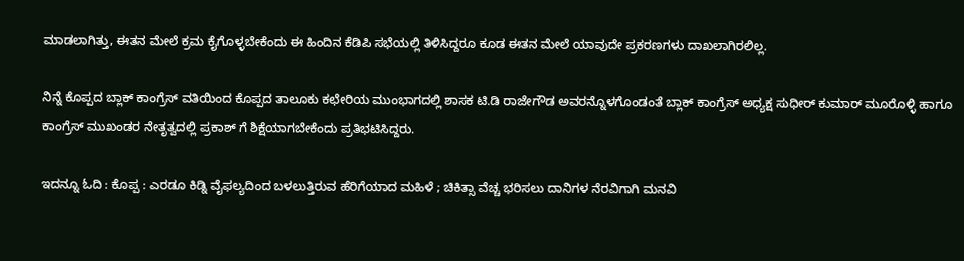ಮಾಡಲಾಗಿತ್ತು, ಈತನ ಮೇಲೆ ಕ್ರಮ ಕೈಗೊಳ್ಳಬೇಕೆಂದು ಈ ಹಿಂದಿನ ಕೆಡಿಪಿ ಸಭೆಯಲ್ಲಿ ತಿಳಿಸಿದ್ದರೂ ಕೂಡ ಈತನ ಮೇಲೆ ಯಾವುದೇ ಪ್ರಕರಣಗಳು ದಾಖಲಾಗಿರಲಿಲ್ಲ.

ನಿನ್ನೆ ಕೊಪ್ಪದ ಬ್ಲಾಕ್ ಕಾಂಗ್ರೆಸ್ ವತಿಯಿಂದ ಕೊಪ್ಪದ ತಾಲೂಕು ಕಛೇರಿಯ ಮುಂಭಾಗದಲ್ಲಿ ಶಾಸಕ ಟಿ.ಡಿ ರಾಜೇಗೌಡ ಅವರನ್ನೊಳಗೊಂಡಂತೆ ಬ್ಲಾಕ್ ಕಾಂಗ್ರೆಸ್ ಅಧ್ಯಕ್ಷ ಸುಧೀರ್ ಕುಮಾರ್ ಮೂರೊಳ್ಳಿ ಹಾಗೂ ಕಾಂಗ್ರೆಸ್ ಮುಖಂಡರ ನೇತೃತ್ವದಲ್ಲಿ ಪ್ರಕಾಶ್ ಗೆ ಶಿಕ್ಷೆಯಾಗಬೇಕೆಂದು ಪ್ರತಿಭಟಿಸಿದ್ದರು.

ಇದನ್ನೂ ಓದಿ : ಕೊಪ್ಪ : ಎರಡೂ ಕಿಡ್ನಿ ವೈಫಲ್ಯದಿಂದ ಬಳಲುತ್ತಿರುವ ಹೆರಿಗೆಯಾದ ಮಹಿಳೆ ; ಚಿಕಿತ್ಸಾ ವೆಚ್ಚ ಭರಿಸಲು ದಾನಿಗಳ ನೆರವಿಗಾಗಿ ಮನವಿ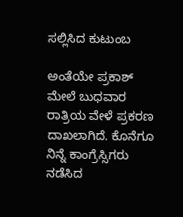ಸಲ್ಲಿಸಿದ ಕುಟುಂಬ

ಅಂತೆಯೇ ಪ್ರಕಾಶ್ ಮೇಲೆ ಬುಧವಾರ ರಾತ್ರಿಯ ವೇಳೆ ಪ್ರಕರಣ ದಾಖಲಾಗಿದೆ. ಕೊನೆಗೂ ನಿನ್ನೆ ಕಾಂಗ್ರೆಸ್ಸಿಗರು ನಡೆಸಿದ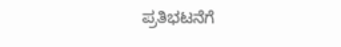ಪ್ರತಿಭಟನೆಗೆ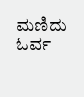ಮಣಿದು ಓರ್ವ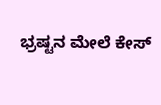ಭ್ರಷ್ಟನ ಮೇಲೆ ಕೇಸ್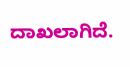ದಾಖಲಾಗಿದೆ.